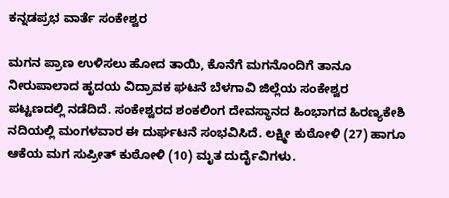ಕನ್ನಡಪ್ರಭ ವಾರ್ತೆ ಸಂಕೇಶ್ವರ

ಮಗನ ಪ್ರಾಣ ಉಳಿಸಲು ಹೋದ ತಾಯಿ, ಕೊನೆಗೆ ಮಗನೊಂದಿಗೆ ತಾನೂ ನೀರುಪಾಲಾದ ಹೃದಯ ವಿದ್ರಾವಕ ಘಟನೆ ಬೆಳಗಾವಿ ಜಿಲ್ಲೆಯ ಸಂಕೇಶ್ವರ ಪಟ್ಟಣದಲ್ಲಿ ನಡೆದಿದೆ. ಸಂಕೇಶ್ವರದ ಶಂಕಲಿಂಗ ದೇವಸ್ಥಾನದ ಹಿಂಭಾಗದ ಹಿರಣ್ಯಕೇಶಿ ನದಿಯಲ್ಲಿ ಮಂಗಳವಾರ ಈ ದುರ್ಘಟನೆ ಸಂಭವಿಸಿದೆ. ಲಕ್ಷ್ಮೀ ಕುಠೋಳಿ (27) ಹಾಗೂ ಆಕೆಯ ಮಗ ಸುಪ್ರೀತ್ ಕುಠೋಳಿ (10) ಮೃತ ದುರ್ದೈವಿಗಳು.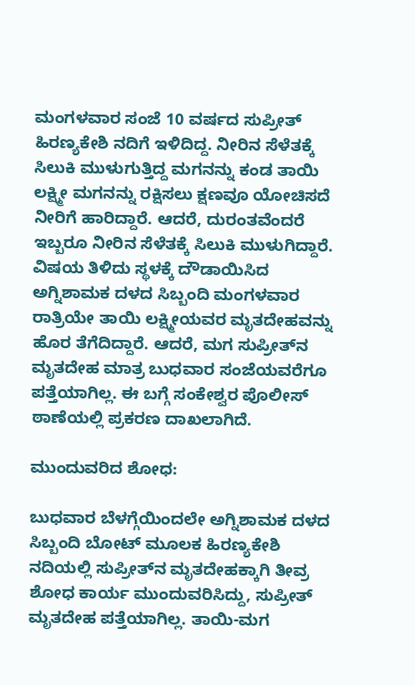ಮಂಗಳವಾರ ಸಂಜೆ 10 ವರ್ಷದ ಸುಪ್ರೀತ್ ಹಿರಣ್ಯಕೇಶಿ ನದಿಗೆ ಇಳಿದಿದ್ದ. ನೀರಿನ ಸೆಳೆತಕ್ಕೆ ಸಿಲುಕಿ ಮುಳುಗುತ್ತಿದ್ದ ಮಗನನ್ನು ಕಂಡ ತಾಯಿ ಲಕ್ಷ್ಮೀ ಮಗನನ್ನು ರಕ್ಷಿಸಲು ಕ್ಷಣವೂ ಯೋಚಿಸದೆ ನೀರಿಗೆ ಹಾರಿದ್ದಾರೆ. ಆದರೆ, ದುರಂತವೆಂದರೆ ಇಬ್ಬರೂ ನೀರಿನ ಸೆಳೆತಕ್ಕೆ ಸಿಲುಕಿ ಮುಳುಗಿದ್ದಾರೆ. ವಿಷಯ ತಿಳಿದು ಸ್ಥಳಕ್ಕೆ ದೌಡಾಯಿಸಿದ ಅಗ್ನಿಶಾಮಕ ದಳದ ಸಿಬ್ಬಂದಿ ಮಂಗಳವಾರ ರಾತ್ರಿಯೇ ತಾಯಿ ಲಕ್ಷ್ಮೀಯವರ ಮೃತದೇಹವನ್ನು ಹೊರ ತೆಗೆದಿದ್ದಾರೆ. ಆದರೆ, ಮಗ ಸುಪ್ರೀತ್‌ನ ಮೃತದೇಹ ಮಾತ್ರ ಬುಧವಾರ ಸಂಜೆಯವರೆಗೂ ಪತ್ತೆಯಾಗಿಲ್ಲ. ಈ ಬಗ್ಗೆ ಸಂಕೇಶ್ವರ ಪೊಲೀಸ್‌ ಠಾಣೆಯಲ್ಲಿ ಪ್ರಕರಣ ದಾಖಲಾಗಿದೆ.

ಮುಂದುವರಿದ ಶೋಧ:

ಬುಧವಾರ ಬೆಳಗ್ಗೆಯಿಂದಲೇ ಅಗ್ನಿಶಾಮಕ ದಳದ ಸಿಬ್ಬಂದಿ ಬೋಟ್ ಮೂಲಕ ಹಿರಣ್ಯಕೇಶಿ ನದಿಯಲ್ಲಿ ಸುಪ್ರೀತ್‌ನ ಮೃತದೇಹಕ್ಕಾಗಿ ತೀವ್ರ ಶೋಧ ಕಾರ್ಯ ಮುಂದುವರಿಸಿದ್ದು, ಸುಪ್ರೀತ್‌ ಮೃತದೇಹ ಪತ್ತೆಯಾಗಿಲ್ಲ. ತಾಯಿ-ಮಗ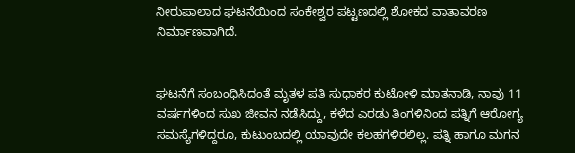ನೀರುಪಾಲಾದ ಘಟನೆಯಿಂದ ಸಂಕೇಶ್ವರ ಪಟ್ಟಣದಲ್ಲಿ ಶೋಕದ ವಾತಾವರಣ ನಿರ್ಮಾಣವಾಗಿದೆ.


ಘಟನೆಗೆ ಸಂಬಂಧಿಸಿದಂತೆ ಮೃತಳ ಪತಿ ಸುಧಾಕರ ಕುಟೋಳಿ ಮಾತನಾಡಿ, ನಾವು 11 ವರ್ಷಗಳಿಂದ ಸುಖ ಜೀವನ ನಡೆಸಿದ್ದು, ಕಳೆದ ಎರಡು ತಿಂಗಳಿನಿಂದ ಪತ್ನಿಗೆ ಆರೋಗ್ಯ ಸಮಸ್ಯೆಗಳಿದ್ದರೂ, ಕುಟುಂಬದಲ್ಲಿ ಯಾವುದೇ ಕಲಹಗಳಿರಲಿಲ್ಲ. ಪತ್ನಿ ಹಾಗೂ ಮಗನ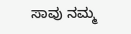ಸಾವು ನಮ್ಮ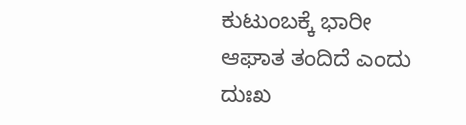ಕುಟುಂಬಕ್ಕೆ ಭಾರೀ ಆಘಾತ ತಂದಿದೆ ಎಂದು ದುಃಖ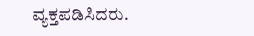ವ್ಯಕ್ತಪಡಿಸಿದರು.